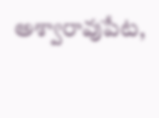అశ్వారావుపేట,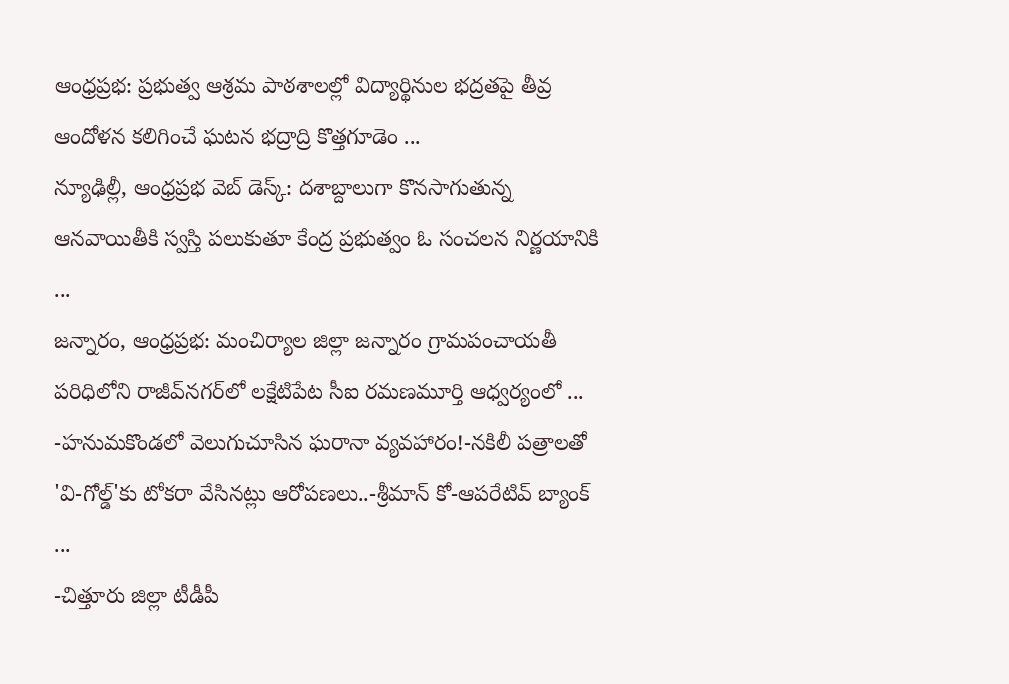ఆంధ్రప్రభ: ప్రభుత్వ ఆశ్రమ పాఠశాలల్లో విద్యార్థినుల భద్రతపై తీవ్ర ఆందోళన కలిగించే ఘటన భద్రాద్రి కొత్తగూడెం ...
న్యూఢిల్లీ, ఆంధ్రప్రభ వెబ్ డెస్క్: దశాబ్దాలుగా కొనసాగుతున్న ఆనవాయితీకి స్వస్తి పలుకుతూ కేంద్ర ప్రభుత్వం ఓ సంచలన నిర్ణయానికి ...
జన్నారం, ఆంధ్రప్రభ: మంచిర్యాల జిల్లా జన్నారం గ్రామపంచాయతీ పరిధిలోని రాజీవ్‌నగర్‌లో లక్షేటిపేట సీఐ రమణమూర్తి ఆధ్వర్యంలో ...
-హనుమకొండలో వెలుగుచూసిన ఘరానా వ్యవహారం!-నకిలీ పత్రాలతో 'వి-గోల్డ్'కు టోకరా వేసినట్లు ఆరోపణలు..-శ్రీమాన్ కో-ఆపరేటివ్ బ్యాంక్ ...
-చిత్తూరు జిల్లా టీడీపీ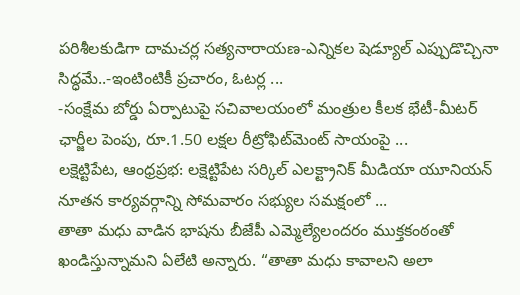పరిశీలకుడిగా దామచర్ల సత్యనారాయణ-ఎన్నికల షెడ్యూల్ ఎప్పుడొచ్చినా సిద్ధమే..-ఇంటింటికీ ప్రచారం, ఓటర్ల ...
-సంక్షేమ బోర్డు ఏర్పాటుపై సచివాలయంలో మంత్రుల కీలక భేటీ-మీటర్ ఛార్జీల పెంపు, రూ.1.50 లక్షల రీట్రోఫిట్‌మెంట్ సాయంపై ...
లక్షెట్టిపేట, ఆంధ్రప్రభ: లక్షెట్టిపేట సర్కిల్ ఎలక్ట్రానిక్ మీడియా యూనియన్ నూతన కార్యవర్గాన్ని సోమవారం సభ్యుల సమక్షంలో ...
తాతా మధు వాడిన భాషను బీజేపీ ఎమ్మెల్యేలందరం ముక్తకంఠంతో ఖండిస్తున్నామని ఏలేటి అన్నారు. “తాతా మధు కావాలని అలా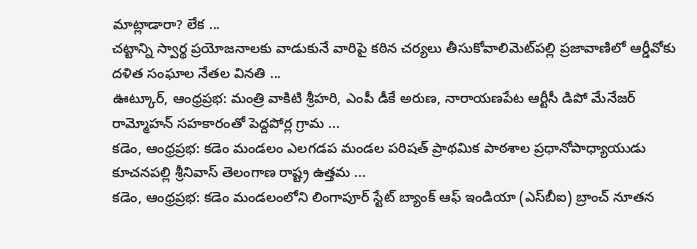మాట్లాడారా? లేక ...
చట్టాన్ని స్వార్థ ప్రయోజనాలకు వాడుకునే వారిపై కఠిన చర్యలు తీసుకోవాలిమెట్‌పల్లి ప్రజావాణిలో ఆర్డీవోకు దళిత సంఘాల నేతల వినతి ...
ఊట్కూర్, ఆంధ్రప్రభ: మంత్రి వాకిటి శ్రీహరి, ఎంపీ డీకే అరుణ, నారాయణపేట ఆర్టీసీ డిపో మేనేజర్ రామ్మోహన్ సహకారంతో పెద్దపోర్ల గ్రామ ...
కడెం, ఆంధ్రప్రభ: కడెం మండలం ఎలగడప మండల పరిషత్‌ ప్రాథమిక పాఠశాల ప్రధానోపాధ్యాయుడు కూచనపల్లి శ్రీనివాస్‌ తెలంగాణ రాష్ట్ర ఉత్తమ ...
కడెం, ఆంధ్రప్రభ: కడెం మండలంలోని లింగాపూర్ స్టేట్ బ్యాంక్ ఆఫ్ ఇండియా (ఎస్‌బీఐ) బ్రాంచ్ నూతన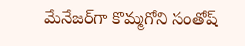మేనేజర్‌గా కొమ్మగోని సంతోష్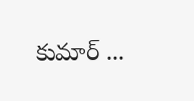కుమార్ ...